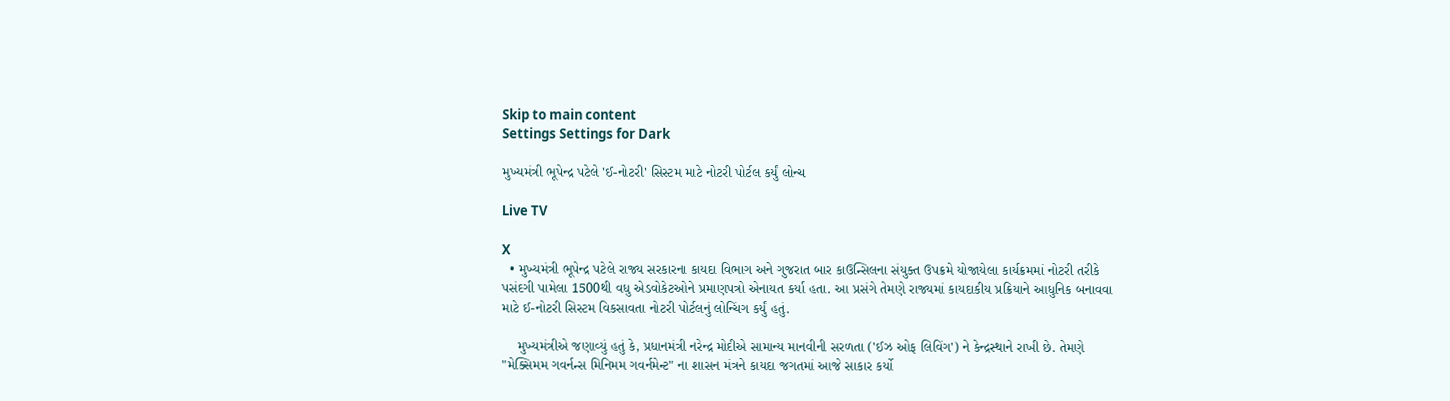Skip to main content
Settings Settings for Dark

મુખ્યમંત્રી ભૂપેન્દ્ર પટેલે 'ઈ-નોટરી' સિસ્ટમ માટે નોટરી પોર્ટલ કર્યું લોન્ચ

Live TV

X
  • મુખ્યમંત્રી ભૂપેન્દ્ર પટેલે રાજ્ય સરકારના કાયદા વિભાગ અને ગુજરાત બાર કાઉન્સિલના સંયુક્ત ઉપક્રમે યોજાયેલા કાર્યક્રમમાં નોટરી તરીકે પસંદગી પામેલા 1500થી વધુ એડવોકેટઓને પ્રમાણપત્રો એનાયત કર્યા હતા. આ પ્રસંગે તેમણે રાજ્યમાં કાયદાકીય પ્રક્રિયાને આધુનિક બનાવવા માટે ઈ-નોટરી સિસ્ટમ વિકસાવતા નોટરી પોર્ટલનું લોન્ચિંગ કર્યું હતું.

    મુખ્યમંત્રીએ જણાવ્યું હતું કે, પ્રધાનમંત્રી નરેન્દ્ર મોદીએ સામાન્ય માનવીની સરળતા ('ઈઝ ઓફ લિવિંગ') ને કેન્દ્રસ્થાને રાખી છે. તેમણે "મેક્સિમમ ગવર્નન્સ મિનિમમ ગવર્નમેન્ટ" ના શાસન મંત્રને કાયદા જગતમાં આજે સાકાર કર્યો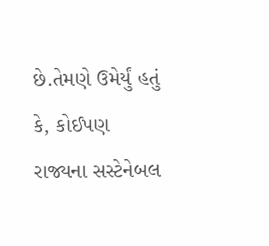છે.તેમણે ઉમેર્યું હતું કે, કોઈપણ રાજ્યના સસ્ટેનેબલ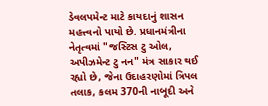ડેવલપમેન્ટ માટે કાયદાનું શાસન મહત્ત્વનો પાયો છે. પ્રધાનમંત્રીના નેતૃત્વમાં "જસ્ટિસ ટુ ઓલ, અપીઝમેન્ટ ટુ નન" મંત્ર સાકાર થઈ રહ્યો છે, જેના ઉદાહરણોમાં ત્રિપલ તલાક, કલમ 370ની નાબૂદી અને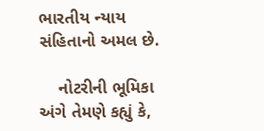ભારતીય ન્યાય સંહિતાનો અમલ છે.

    નોટરીની ભૂમિકા અંગે તેમણે કહ્યું કે,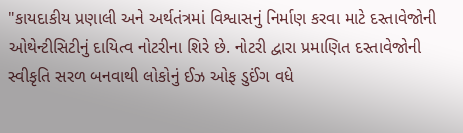"કાયદાકીય પ્રણાલી અને અર્થતંત્રમાં વિશ્વાસનું નિર્માણ કરવા માટે દસ્તાવેજોની ઓથેન્ટીસિટીનું દાયિત્વ નોટરીના શિરે છે. નોટરી દ્વારા પ્રમાણિત દસ્તાવેજોની સ્વીકૃતિ સરળ બનવાથી લોકોનું ઈઝ ઓફ ડુઈંગ વધે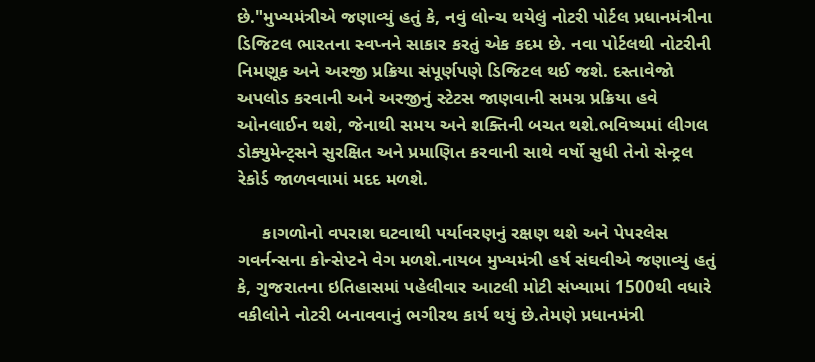છે."મુખ્યમંત્રીએ જણાવ્યું હતું કે, નવું લોન્ચ થયેલું નોટરી પોર્ટલ પ્રધાનમંત્રીના ડિજિટલ ભારતના સ્વપ્નને સાકાર કરતું એક કદમ છે. નવા પોર્ટલથી નોટરીની નિમણૂક અને અરજી પ્રક્રિયા સંપૂર્ણપણે ડિજિટલ થઈ જશે. દસ્તાવેજો અપલોડ કરવાની અને અરજીનું સ્ટેટસ જાણવાની સમગ્ર પ્રક્રિયા હવે ઓનલાઈન થશે, જેનાથી સમય અને શક્તિની બચત થશે.ભવિષ્યમાં લીગલ ડોક્યુમેન્ટ્સને સુરક્ષિત અને પ્રમાણિત કરવાની સાથે વર્ષો સુધી તેનો સેન્ટ્રલ રેકોર્ડ જાળવવામાં મદદ મળશે.

     કાગળોનો વપરાશ ઘટવાથી પર્યાવરણનું રક્ષણ થશે અને પેપરલેસ ગવર્નન્સના કોન્સેપ્ટને વેગ મળશે.નાયબ મુખ્યમંત્રી હર્ષ સંઘવીએ જણાવ્યું હતું કે, ગુજરાતના ઇતિહાસમાં પહેલીવાર આટલી મોટી સંખ્યામાં 1500થી વધારે વકીલોને નોટરી બનાવવાનું ભગીરથ કાર્ય થયું છે.તેમણે પ્રધાનમંત્રી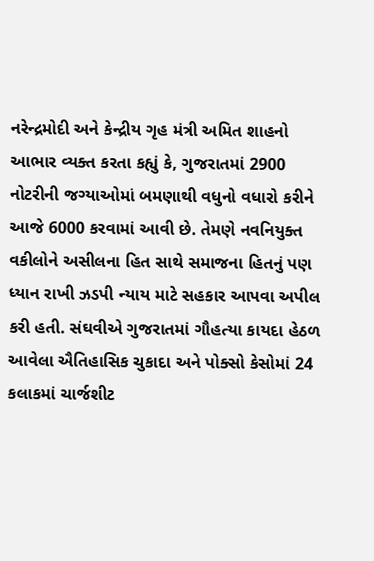નરેન્દ્રમોદી અને કેન્દ્રીય ગૃહ મંત્રી અમિત શાહનો આભાર વ્યક્ત કરતા કહ્યું કે, ગુજરાતમાં 2900 નોટરીની જગ્યાઓમાં બમણાથી વધુનો વધારો કરીને આજે 6000 કરવામાં આવી છે. તેમણે નવનિયુક્ત વકીલોને અસીલના હિત સાથે સમાજના હિતનું પણ ધ્યાન રાખી ઝડપી ન્યાય માટે સહકાર આપવા અપીલ કરી હતી. સંઘવીએ ગુજરાતમાં ગૌહત્યા કાયદા હેઠળ આવેલા ઐતિહાસિક ચુકાદા અને પોક્સો કેસોમાં 24 કલાકમાં ચાર્જશીટ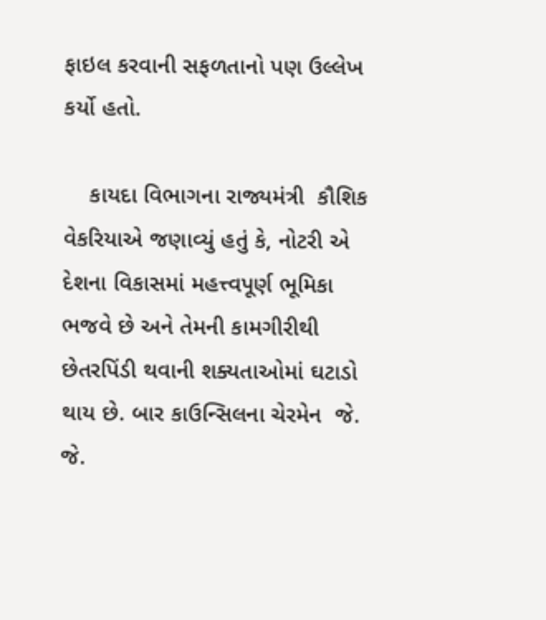ફાઇલ કરવાની સફળતાનો પણ ઉલ્લેખ કર્યો હતો.

    કાયદા વિભાગના રાજ્યમંત્રી  કૌશિક વેકરિયાએ જણાવ્યું હતું કે, નોટરી એ દેશના વિકાસમાં મહત્ત્વપૂર્ણ ભૂમિકા ભજવે છે અને તેમની કામગીરીથી છેતરપિંડી થવાની શક્યતાઓમાં ઘટાડો થાય છે. બાર કાઉન્સિલના ચેરમેન  જે. જે.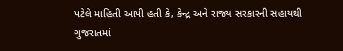પટેલે માહિતી આપી હતી કે, કેન્દ્ર અને રાજ્ય સરકારની સહાયથી ગુજરાતમાં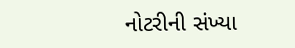નોટરીની સંખ્યા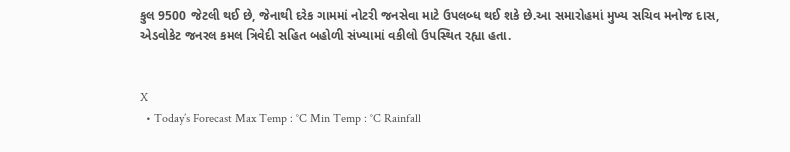કુલ 9500 જેટલી થઈ છે, જેનાથી દરેક ગામમાં નોટરી જનસેવા માટે ઉપલબ્ધ થઈ શકે છે.આ સમારોહમાં મુખ્ય સચિવ મનોજ દાસ, એડવોકેટ જનરલ કમલ ત્રિવેદી સહિત બહોળી સંખ્યામાં વકીલો ઉપસ્થિત રહ્યા હતા.


X
  • Today’s Forecast Max Temp : °C Min Temp : °C Rainfall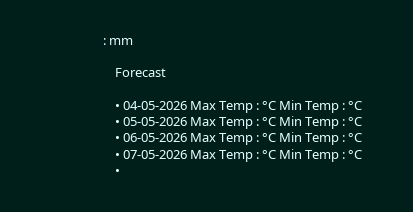: mm

    Forecast

    • 04-05-2026 Max Temp : °C Min Temp : °C
    • 05-05-2026 Max Temp : °C Min Temp : °C
    • 06-05-2026 Max Temp : °C Min Temp : °C
    • 07-05-2026 Max Temp : °C Min Temp : °C
    •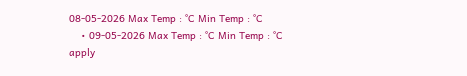08-05-2026 Max Temp : °C Min Temp : °C
    • 09-05-2026 Max Temp : °C Min Temp : °C
apply